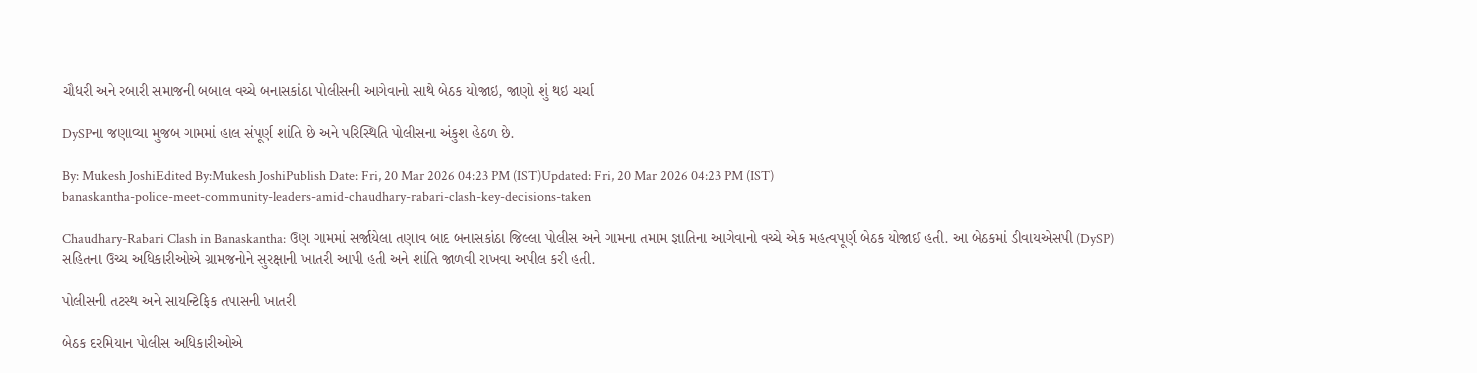ચૌધરી અને રબારી સમાજની બબાલ વચ્ચે બનાસકાંઠા પોલીસની આગેવાનો સાથે બેઠક યોજાઇ, જાણો શું થઇ ચર્ચા

DySPના જણાવ્યા મુજબ ગામમાં હાલ સંપૂર્ણ શાંતિ છે અને પરિસ્થિતિ પોલીસના અંકુશ હેઠળ છે.

By: Mukesh JoshiEdited By:Mukesh JoshiPublish Date: Fri, 20 Mar 2026 04:23 PM (IST)Updated: Fri, 20 Mar 2026 04:23 PM (IST)
banaskantha-police-meet-community-leaders-amid-chaudhary-rabari-clash-key-decisions-taken

Chaudhary-Rabari Clash in Banaskantha: ઉણ ગામમાં સર્જાયેલા તણાવ બાદ બનાસકાંઠા જિલ્લા પોલીસ અને ગામના તમામ જ્ઞાતિના આગેવાનો વચ્ચે એક મહત્વપૂર્ણ બેઠક યોજાઈ હતી. આ બેઠકમાં ડીવાયએસપી (DySP) સહિતના ઉચ્ચ અધિકારીઓએ ગ્રામજનોને સુરક્ષાની ખાતરી આપી હતી અને શાંતિ જાળવી રાખવા અપીલ કરી હતી.

પોલીસની તટસ્થ અને સાયન્ટિફિક તપાસની ખાતરી

બેઠક દરમિયાન પોલીસ અધિકારીઓએ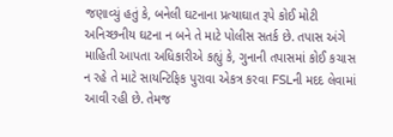જણાવ્યું હતું કે, બનેલી ઘટનાના પ્રત્યાઘાત રૂપે કોઈ મોટી અનિચ્છનીય ઘટના ન બને તે માટે પોલીસ સતર્ક છે. તપાસ અંગે માહિતી આપતા અધિકારીએ કહ્યું કે, ગુનાની તપાસમાં કોઈ કચાસ ન રહે તે માટે સાયન્ટિફિક પુરાવા એકત્ર કરવા FSLની મદદ લેવામાં આવી રહી છે. તેમજ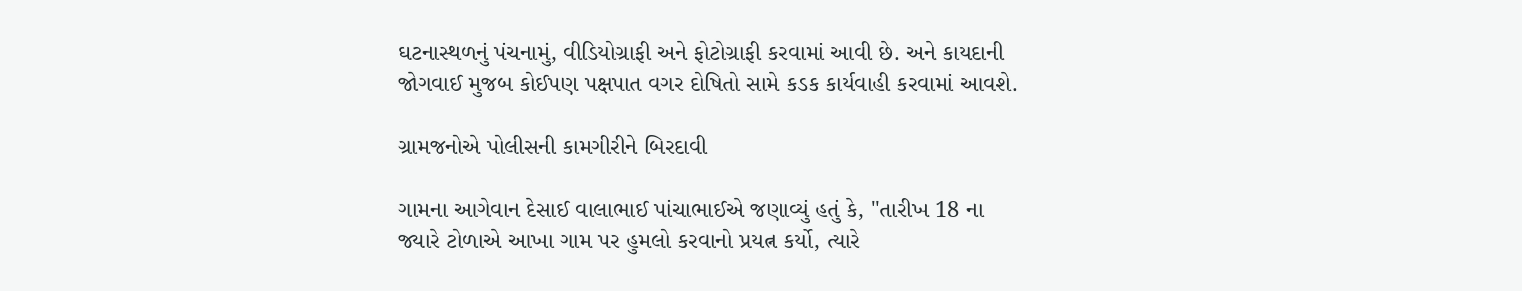ઘટનાસ્થળનું પંચનામું, વીડિયોગ્રાફી અને ફોટોગ્રાફી કરવામાં આવી છે. અને કાયદાની જોગવાઈ મુજબ કોઈપણ પક્ષપાત વગર દોષિતો સામે કડક કાર્યવાહી કરવામાં આવશે.

ગ્રામજનોએ પોલીસની કામગીરીને બિરદાવી

ગામના આગેવાન દેસાઈ વાલાભાઈ પાંચાભાઈએ જણાવ્યું હતું કે, "તારીખ 18 ના જ્યારે ટોળાએ આખા ગામ પર હુમલો કરવાનો પ્રયત્ન કર્યો, ત્યારે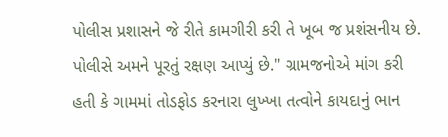પોલીસ પ્રશાસને જે રીતે કામગીરી કરી તે ખૂબ જ પ્રશંસનીય છે. પોલીસે અમને પૂરતું રક્ષણ આપ્યું છે." ગ્રામજનોએ માંગ કરી હતી કે ગામમાં તોડફોડ કરનારા લુખ્ખા તત્વોને કાયદાનું ભાન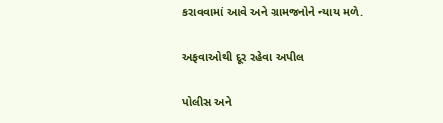કરાવવામાં આવે અને ગ્રામજનોને ન્યાય મળે.

અફવાઓથી દૂર રહેવા અપીલ

પોલીસ અને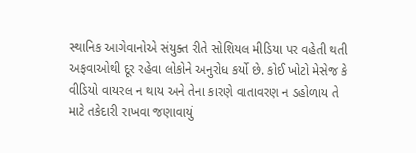સ્થાનિક આગેવાનોએ સંયુક્ત રીતે સોશિયલ મીડિયા પર વહેતી થતી અફવાઓથી દૂર રહેવા લોકોને અનુરોધ કર્યો છે. કોઈ ખોટો મેસેજ કે વીડિયો વાયરલ ન થાય અને તેના કારણે વાતાવરણ ન ડહોળાય તે માટે તકેદારી રાખવા જણાવાયું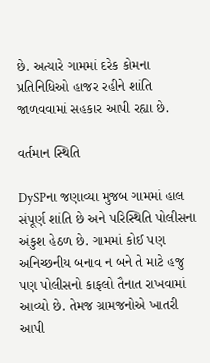છે. અત્યારે ગામમાં દરેક કોમના પ્રતિનિધિઓ હાજર રહીને શાંતિ જાળવવામાં સહકાર આપી રહ્યા છે.

વર્તમાન સ્થિતિ

DySPના જણાવ્યા મુજબ ગામમાં હાલ સંપૂર્ણ શાંતિ છે અને પરિસ્થિતિ પોલીસના અંકુશ હેઠળ છે. ગામમાં કોઈ પણ અનિચ્છનીય બનાવ ન બને તે માટે હજુ પણ પોલીસનો કાફલો તૈનાત રાખવામાં આવ્યો છે. તેમજ ગ્રામજનોએ ખાતરી આપી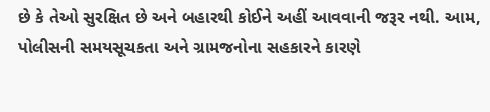છે કે તેઓ સુરક્ષિત છે અને બહારથી કોઈને અહીં આવવાની જરૂર નથી. આમ, પોલીસની સમયસૂચકતા અને ગ્રામજનોના સહકારને કારણે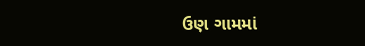ઉણ ગામમાં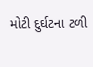મોટી દુર્ઘટના ટળી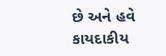છે અને હવે કાયદાકીય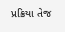પ્રક્રિયા તેજ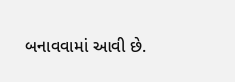બનાવવામાં આવી છે.